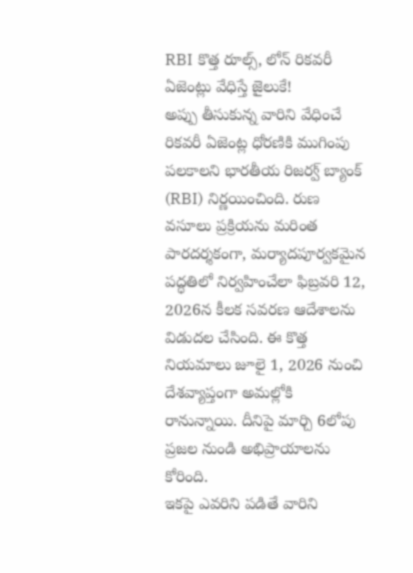RBI కొత్త రూల్స్, లోన్ రికవరీ ఏజెంట్లు వేధిస్తే జైలుకే!
అప్పు తీసుకున్న వారిని వేధించే రికవరీ ఏజెంట్ల ధోరణికి ముగింపు పలకాలని భారతీయ రిజర్వ్ బ్యాంక్ (RBI) నిర్ణయించింది. రుణ వసూలు ప్రక్రియను మరింత పారదర్శకంగా, మర్యాదపూర్వకమైన పద్ధతిలో నిర్వహించేలా ఫిబ్రవరి 12, 2026న కీలక సవరణ ఆదేశాలను విడుదల చేసింది. ఈ కొత్త నియమాలు జూలై 1, 2026 నుంచి దేశవ్యాప్తంగా అమల్లోకి రానున్నాయి. దీనిపై మార్చి 6లోపు ప్రజల నుండి అభిప్రాయాలను కోరింది.
ఇకపై ఎవరిని పడితే వారిని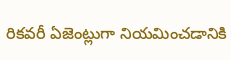రికవరీ ఏజెంట్లుగా నియమించడానికి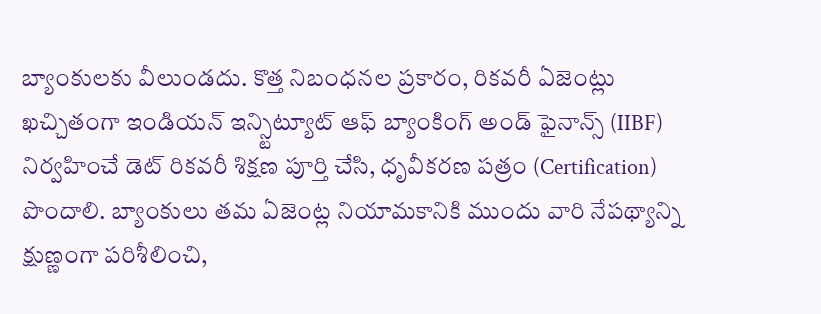బ్యాంకులకు వీలుండదు. కొత్త నిబంధనల ప్రకారం, రికవరీ ఏజెంట్లు ఖచ్చితంగా ఇండియన్ ఇన్స్టిట్యూట్ ఆఫ్ బ్యాంకింగ్ అండ్ ఫైనాన్స్ (IIBF) నిర్వహించే డెట్ రికవరీ శిక్షణ పూర్తి చేసి, ధృవీకరణ పత్రం (Certification) పొందాలి. బ్యాంకులు తమ ఏజెంట్ల నియామకానికి ముందు వారి నేపథ్యాన్ని క్షుణ్ణంగా పరిశీలించి,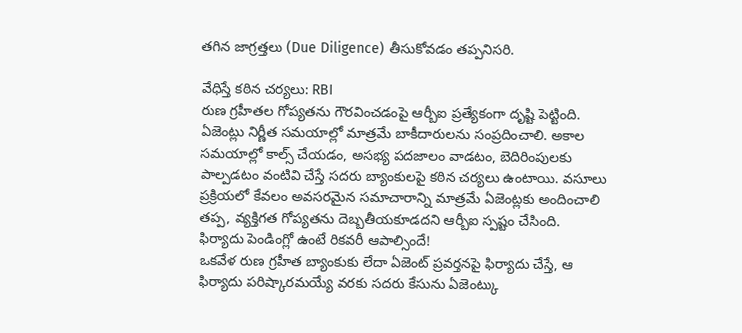తగిన జాగ్రత్తలు (Due Diligence) తీసుకోవడం తప్పనిసరి.

వేధిస్తే కఠిన చర్యలు: RBI
రుణ గ్రహీతల గోప్యతను గౌరవించడంపై ఆర్బీఐ ప్రత్యేకంగా దృష్టి పెట్టింది. ఏజెంట్లు నిర్ణీత సమయాల్లో మాత్రమే బాకీదారులను సంప్రదించాలి. అకాల సమయాల్లో కాల్స్ చేయడం, అసభ్య పదజాలం వాడటం, బెదిరింపులకు పాల్పడటం వంటివి చేస్తే సదరు బ్యాంకులపై కఠిన చర్యలు ఉంటాయి. వసూలు ప్రక్రియలో కేవలం అవసరమైన సమాచారాన్ని మాత్రమే ఏజెంట్లకు అందించాలి తప్ప, వ్యక్తిగత గోప్యతను దెబ్బతీయకూడదని ఆర్బీఐ స్పష్టం చేసింది.
ఫిర్యాదు పెండింగ్లో ఉంటే రికవరీ ఆపాల్సిందే!
ఒకవేళ రుణ గ్రహీత బ్యాంకుకు లేదా ఏజెంట్ ప్రవర్తనపై ఫిర్యాదు చేస్తే, ఆ ఫిర్యాదు పరిష్కారమయ్యే వరకు సదరు కేసును ఏజెంట్కు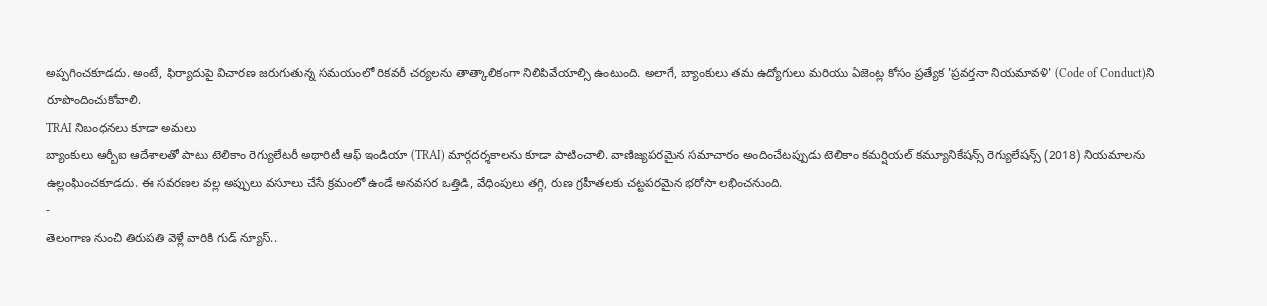అప్పగించకూడదు. అంటే, ఫిర్యాదుపై విచారణ జరుగుతున్న సమయంలో రికవరీ చర్యలను తాత్కాలికంగా నిలిపివేయాల్సి ఉంటుంది. అలాగే, బ్యాంకులు తమ ఉద్యోగులు మరియు ఏజెంట్ల కోసం ప్రత్యేక 'ప్రవర్తనా నియమావళి' (Code of Conduct)ని రూపొందించుకోవాలి.
TRAI నిబంధనలు కూడా అమలు
బ్యాంకులు ఆర్బీఐ ఆదేశాలతో పాటు టెలికాం రెగ్యులేటరీ అథారిటీ ఆఫ్ ఇండియా (TRAI) మార్గదర్శకాలను కూడా పాటించాలి. వాణిజ్యపరమైన సమాచారం అందించేటప్పుడు టెలికాం కమర్షియల్ కమ్యూనికేషన్స్ రెగ్యులేషన్స్ (2018) నియమాలను ఉల్లంఘించకూడదు. ఈ సవరణల వల్ల అప్పులు వసూలు చేసే క్రమంలో ఉండే అనవసర ఒత్తిడి, వేధింపులు తగ్గి, రుణ గ్రహీతలకు చట్టపరమైన భరోసా లభించనుంది.
-
తెలంగాణ నుంచి తిరుపతి వెళ్లే వారికి గుడ్ న్యూస్..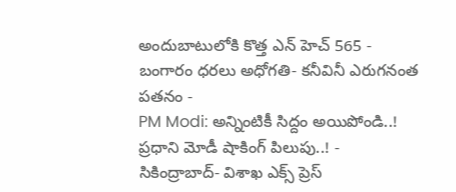అందుబాటులోకి కొత్త ఎన్ హెచ్ 565 -
బంగారం ధరలు అధోగతి- కనీవినీ ఎరుగనంత పతనం -
PM Modi: అన్నింటికీ సిద్దం అయిపోండి..! ప్రధాని మోడీ షాకింగ్ పిలుపు..! -
సికింద్రాబాద్- విశాఖ ఎక్స్ ప్రెస్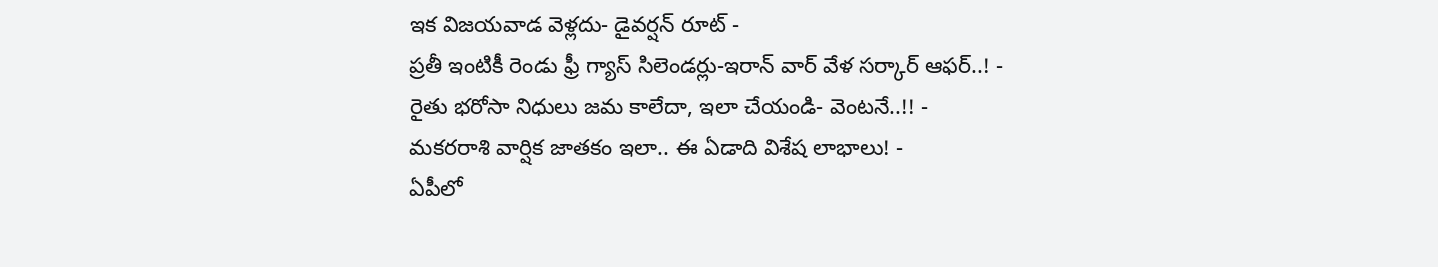ఇక విజయవాడ వెళ్లదు- డైవర్షన్ రూట్ -
ప్రతీ ఇంటికీ రెండు ఫ్రీ గ్యాస్ సిలెండర్లు-ఇరాన్ వార్ వేళ సర్కార్ ఆఫర్..! -
రైతు భరోసా నిధులు జమ కాలేదా, ఇలా చేయండి- వెంటనే..!! -
మకరరాశి వార్షిక జాతకం ఇలా.. ఈ ఏడాది విశేష లాభాలు! -
ఏపీలో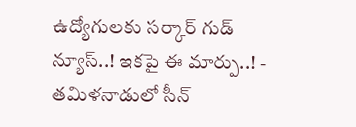ఉద్యోగులకు సర్కార్ గుడ్ న్యూస్..! ఇకపై ఈ మార్పు..! -
తమిళనాడులో సీన్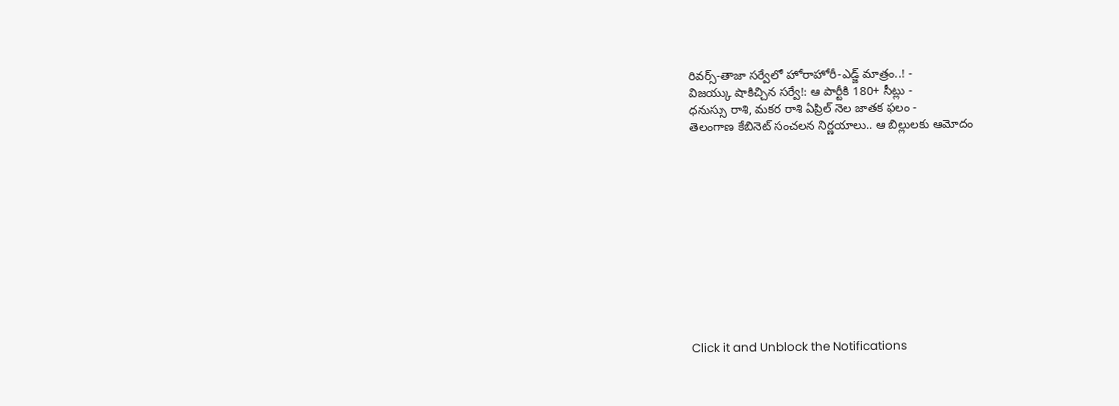రివర్స్-తాజా సర్వేలో హోరాహోరీ-ఎడ్జ్ మాత్రం..! -
విజయ్కు షాకిచ్చిన సర్వే!: ఆ పార్టీకి 180+ సీట్లు -
ధనుస్సు రాశి, మకర రాశి ఏప్రిల్ నెల జాతక ఫలం -
తెలంగాణ కేబినెట్ సంచలన నిర్ణయాలు.. ఆ బిల్లులకు ఆమోదం












Click it and Unblock the Notifications